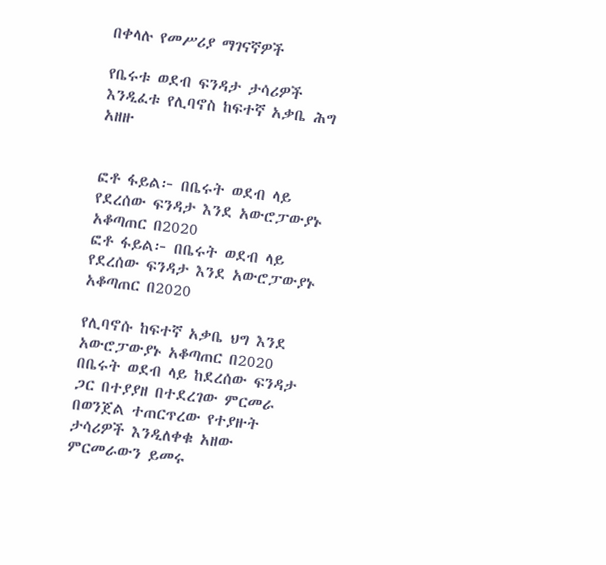በቀላሉ የመሥሪያ ማገናኛዎች

የቤሩቱ ወደብ ፍንዳታ ታሳሪዎች እንዲፈቱ የሊባኖስ ከፍተኛ አቃቤ ሕግ አዘዙ


ፎቶ ፋይል፦ በቤሩት ወደብ ላይ የደረሰው ፍንዳታ እንደ አውሮፓውያኑ አቆጣጠር በ2020
ፎቶ ፋይል፦ በቤሩት ወደብ ላይ የደረሰው ፍንዳታ እንደ አውሮፓውያኑ አቆጣጠር በ2020

የሊባኖሱ ከፍተኛ አቃቤ ህግ እንደ አውሮፓውያኑ አቆጣጠር በ2020 በቤሩት ወደብ ላይ ከደረሰው ፍንዳታ ጋር በተያያዘ በተደረገው ምርመራ በወንጀል ተጠርጥረው የተያዙት ታሳሪዎች እንዲለቀቁ አዘው ምርመራውን ይመሩ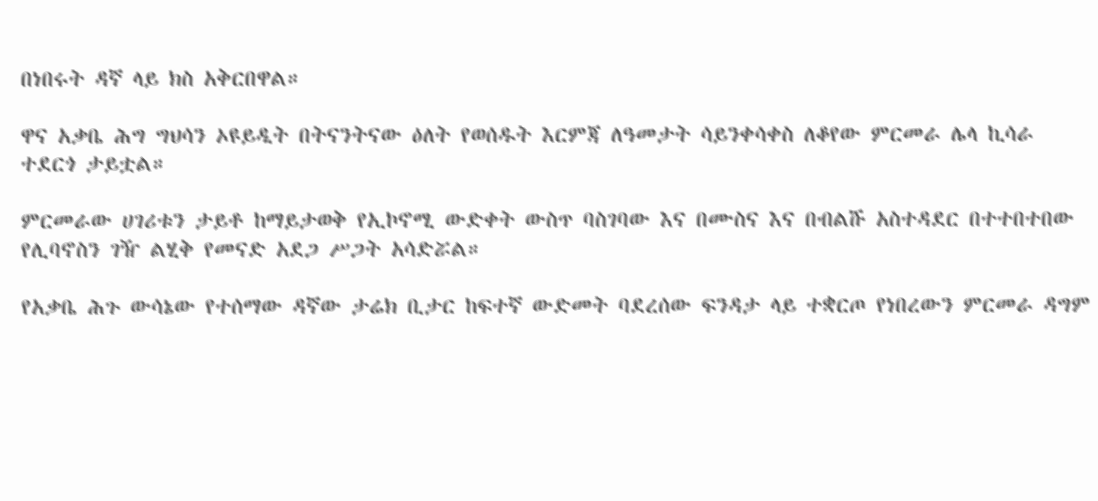በነበሩት ዳኛ ላይ ክስ አቅርበዋል።

ዋና አቃቤ ሕግ ግህሳን ኦዩይዲት በትናንትናው ዕለት የወሰዱት እርምጃ ለዓመታት ሳይንቀሳቀስ ለቆየው ምርመራ ሌላ ኪሳራ ተደርጎ ታይቷል።

ምርመራው ሀገሪቱን ታይቶ ከማይታወቅ የኢኮኖሚ ውድቀት ውስጥ ባስገባው እና በሙስና እና በብልሹ አስተዳደር በተተበተበው የሊባኖስን ገዥ ልሂቅ የመናድ አደጋ ሥጋት አሳድሯል።

የአቃቤ ሕጉ ውሳኔው የተሰማው ዳኛው ታሬክ ቢታር ከፍተኛ ውድመት ባደረሰው ፍንዳታ ላይ ተቋርጦ የነበረውን ምርመራ ዳግም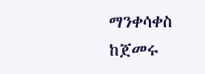ማንቀሳቀስ ከጀመሩ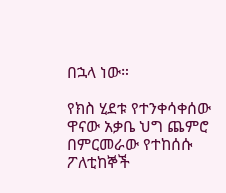በኋላ ነው።

የክስ ሂደቱ የተንቀሳቀሰው ዋናው አቃቤ ህግ ጨምሮ በምርመራው የተከሰሱ ፖለቲከኞች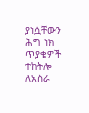ያነሷቸውን ሕግ ነክ ጥያቄዎች ተከትሎ ለአስራ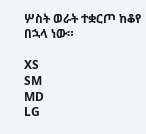ሦስት ወራት ተቋርጦ ከቆየ በኋላ ነው።

XS
SM
MD
LG